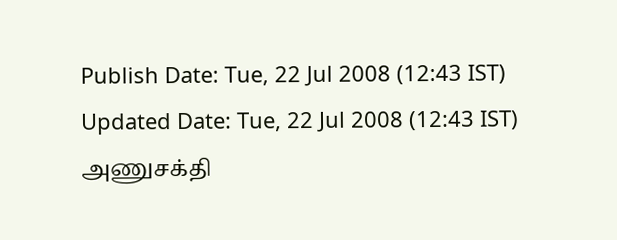Publish Date: Tue, 22 Jul 2008 (12:43 IST)
Updated Date: Tue, 22 Jul 2008 (12:43 IST)
அணுசக்தி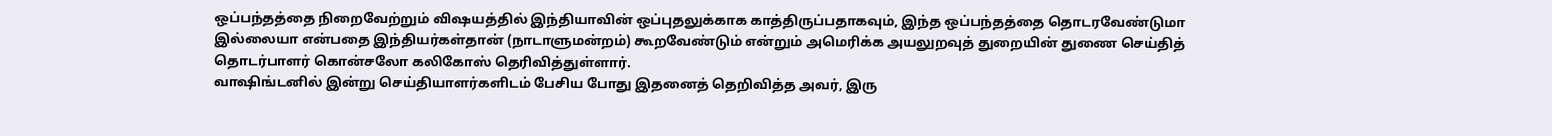ஒப்பந்தத்தை நிறைவேற்றும் விஷயத்தில் இந்தியாவின் ஒப்புதலுக்காக காத்திருப்பதாகவும், இந்த ஒப்பந்தத்தை தொடரவேண்டுமா இல்லையா என்பதை இந்தியர்கள்தான் (நாடாளுமன்றம்) கூறவேண்டும் என்றும் அமெரிக்க அயலுறவுத் துறையின் துணை செய்தித் தொடர்பாளர் கொன்சலோ கலிகோஸ் தெரிவித்துள்ளார்.
வாஷிங்டனில் இன்று செய்தியாளர்களிடம் பேசிய போது இதனைத் தெறிவித்த அவர், இரு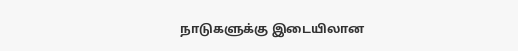நாடுகளுக்கு இடையிலான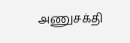அணுசக்தி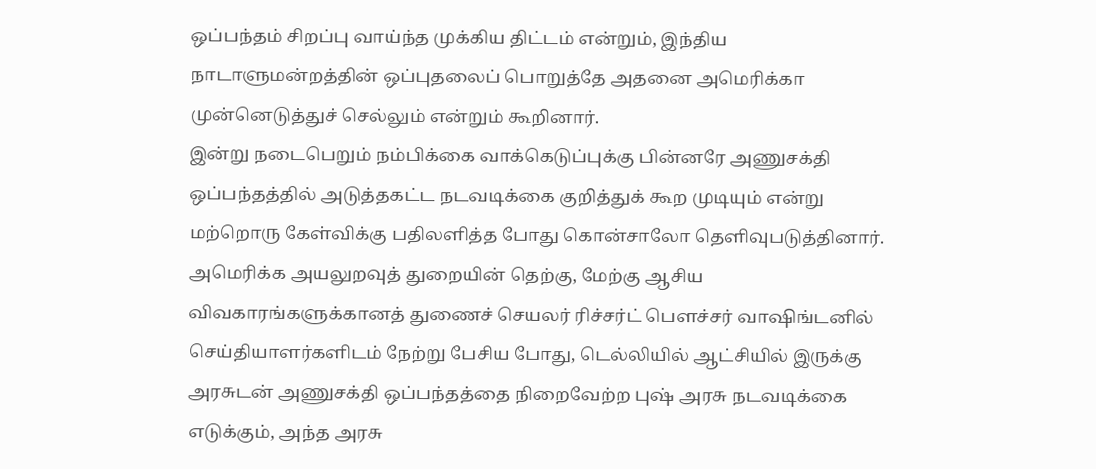ஒப்பந்தம் சிறப்பு வாய்ந்த முக்கிய திட்டம் என்றும், இந்திய நாடாளுமன்றத்தின் ஒப்புதலைப் பொறுத்தே அதனை அமெரிக்கா முன்னெடுத்துச் செல்லும் என்றும் கூறினார்.
இன்று நடைபெறும் நம்பிக்கை வாக்கெடுப்புக்கு பின்னரே அணுசக்தி ஒப்பந்தத்தில் அடுத்தகட்ட நடவடிக்கை குறித்துக் கூற முடியும் என்று மற்றொரு கேள்விக்கு பதிலளித்த போது கொன்சாலோ தெளிவுபடுத்தினார்.
அமெரிக்க அயலுறவுத் துறையின் தெற்கு, மேற்கு ஆசிய விவகாரங்களுக்கானத் துணைச் செயலர் ரிச்சர்ட் பெளச்சர் வாஷிங்டனில் செய்தியாளர்களிடம் நேற்று பேசிய போது, டெல்லியில் ஆட்சியில் இருக்கு அரசுடன் அணுசக்தி ஒப்பந்தத்தை நிறைவேற்ற புஷ் அரசு நடவடிக்கை எடுக்கும், அந்த அரசு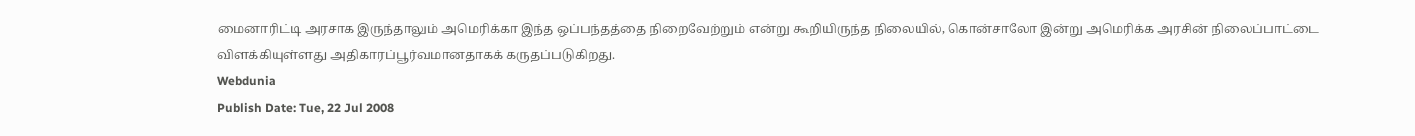மைனாரிட்டி அரசாக இருந்தாலும் அமெரிக்கா இந்த ஒப்பந்தத்தை நிறைவேற்றும் என்று கூறியிருந்த நிலையில், கொன்சாலோ இன்று அமெரிக்க அரசின் நிலைப்பாட்டை விளக்கியுள்ளது அதிகாரப்பூர்வமானதாகக் கருதப்படுகிறது.
Webdunia
Publish Date: Tue, 22 Jul 2008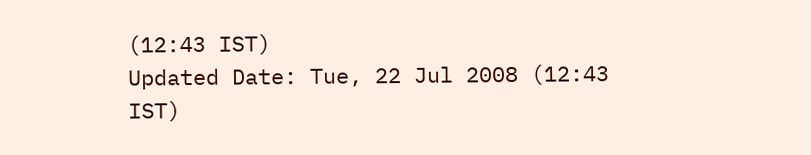(12:43 IST)
Updated Date: Tue, 22 Jul 2008 (12:43 IST)